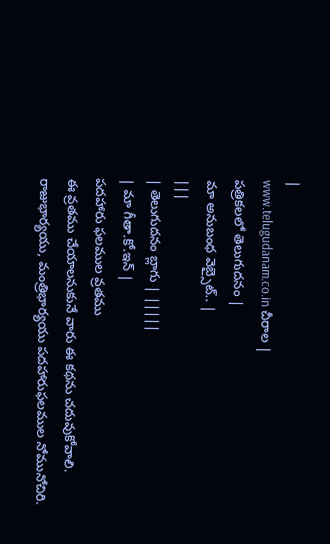|
www.telugudanam.co.in చీరాల |
పత్రికలలో తెలుగుదనం |
మా అనుబంధ వెబ్సైట్.. |
|||
| తెలుగుదనం బ్లాగు | |||||
| మా గీతా.కో.ఇన్ |
పదహారు ఫలముల వ్రతము
ఈ వ్రతము చేయాలనుకునే వారు ఈ కథను చదువుకోవాలి.
రాజుభార్యయు, మంత్రిభార్యయు పదహారుఫలముల నోమునోచిరి.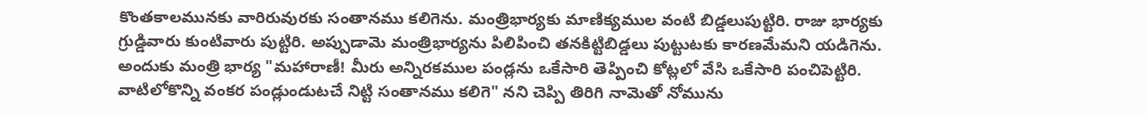కొంతకాలమునకు వారిరువురకు సంతానము కలిగెను. మంత్రిభార్యకు మాణిక్యముల వంటి బిడ్డలుపుట్టిరి. రాజు భార్యకు గ్రుడ్డివారు కుంటివారు పుట్టిరి. అప్పుడామె మంత్రిభార్యను పిలిపించి తనకిట్టిబిడ్డలు పుట్టుటకు కారణమేమని యడిగెను. అందుకు మంత్రి భార్య "మహారాణీ! మీరు అన్నిరకముల పండ్లను ఒకేసారి తెప్పించి కోట్లలో వేసి ఒకేసారి పంచిపెట్టిరి. వాటిలోకొన్ని వంకర పండ్లుండుటచే నిట్టి సంతానము కలిగె" నని చెప్పి తిరిగి నామెతో నోమును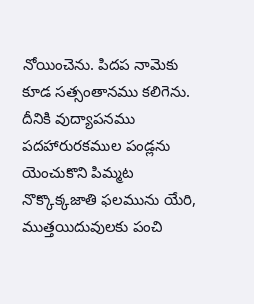నోయించెను. పిదప నామెకు కూడ సత్సంతానము కలిగెను.
దీనికి వుద్యాపనము
పదహారురకముల పండ్లను యెంచుకొని పిమ్మట నొక్కొక్కజాతి ఫలమును యేరి, ముత్తయిదువులకు పంచి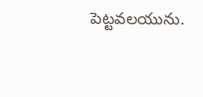పెట్టవలయును.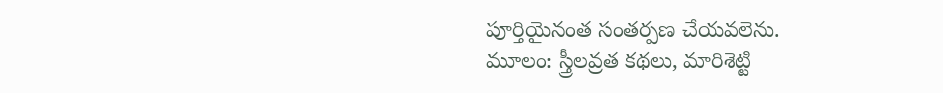పూర్తియైనంత సంతర్పణ చేయవలెను.
మూలం: స్త్రీలవ్రత కథలు, మారిశెట్టి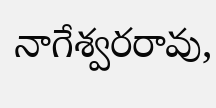నాగేశ్వరరావు,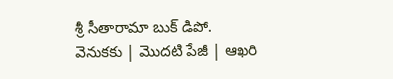శ్రీ సీతారామా బుక్ డిపో.
వెనుకకు | మొదటి పేజీ | ఆఖరి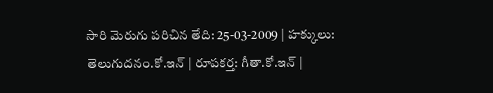సారి మెరుగు పరిచిన తేది: 25-03-2009 | హక్కులు: తెలుగుదనం.కో.ఇన్ | రూపకర్త: గీతా.కో.ఇన్ |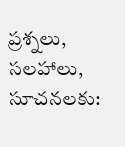ప్రశ్నలు, సలహాలు, సూచనలకు: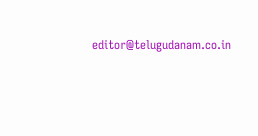editor@telugudanam.co.in